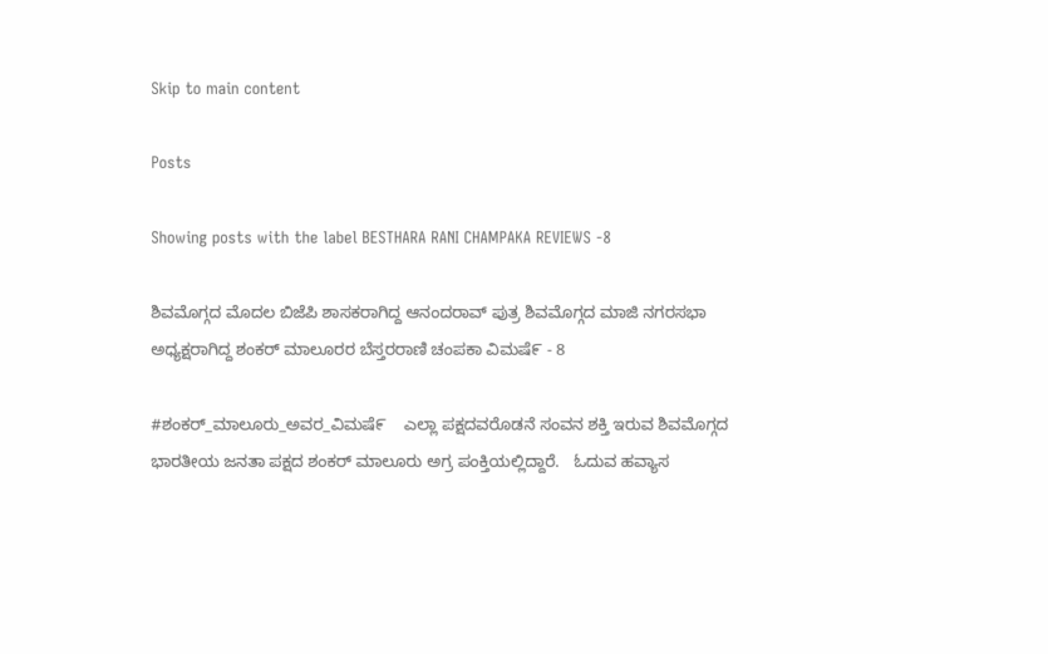Skip to main content

Posts

Showing posts with the label BESTHARA RANI CHAMPAKA REVIEWS -8

ಶಿವಮೊಗ್ಗದ ಮೊದಲ ಬಿಜೆಪಿ ಶಾಸಕರಾಗಿದ್ದ ಆನಂದರಾವ್ ಪುತ್ರ ಶಿವಮೊಗ್ಗದ ಮಾಜಿ ನಗರಸಭಾ ಅಧ್ಯಕ್ಷರಾಗಿದ್ದ ಶಂಕರ್ ಮಾಲೂರರ ಬೆಸ್ತರರಾಣಿ ಚಂಪಕಾ ವಿಮಷೆ೯ - 8

#ಶಂಕರ್_ಮಾಲೂರು_ಅವರ_ವಿಮಷೆ೯    ಎಲ್ಲಾ ಪಕ್ಷದವರೊಡನೆ ಸಂವನ ಶಕ್ತಿ ಇರುವ ಶಿವಮೊಗ್ಗದ ಭಾರತೀಯ ಜನತಾ ಪಕ್ಷದ ಶಂಕರ್ ಮಾಲೂರು ಅಗ್ರ ಪಂಕ್ತಿಯಲ್ಲಿದ್ದಾರೆ.   ಓದುವ ಹವ್ಯಾಸ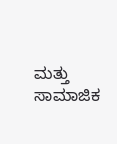ಮತ್ತು ಸಾಮಾಜಿಕ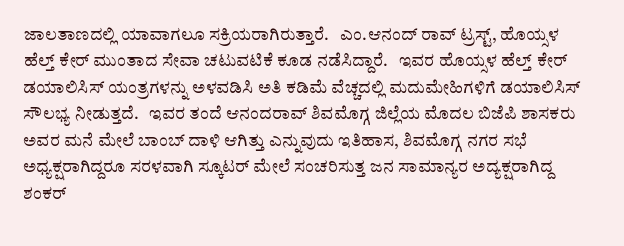ಜಾಲತಾಣದಲ್ಲಿ ಯಾವಾಗಲೂ ಸಕ್ರಿಯರಾಗಿರುತ್ತಾರೆ.   ಎಂ.ಆನಂದ್ ರಾವ್ ಟ್ರಸ್ಟ್, ಹೊಯ್ಸಳ ಹೆಲ್ತ್ ಕೇರ್ ಮುಂತಾದ ಸೇವಾ ಚಟುವಟಿಕೆ ಕೂಡ ನಡೆಸಿದ್ದಾರೆ.   ಇವರ ಹೊಯ್ಸಳ ಹೆಲ್ತ್ ಕೇರ್ ಡಯಾಲಿಸಿಸ್ ಯಂತ್ರಗಳನ್ನು ಅಳವಡಿಸಿ ಅತಿ ಕಡಿಮೆ ವೆಚ್ಚದಲ್ಲಿ ಮದುಮೇಹಿಗಳಿಗೆ ಡಯಾಲಿಸಿಸ್ ಸೌಲಭ್ಯ ನೀಡುತ್ತದೆ.   ಇವರ ತಂದೆ ಆನಂದರಾವ್ ಶಿವಮೊಗ್ಗ ಜಿಲ್ಲೆಯ ಮೊದಲ ಬಿಜೆಪಿ ಶಾಸಕರು ಅವರ ಮನೆ ಮೇಲೆ ಬಾಂಬ್ ದಾಳಿ ಆಗಿತ್ತು ಎನ್ನುವುದು ಇತಿಹಾಸ, ಶಿವಮೊಗ್ಗ ನಗರ ಸಭೆ ಅಧ್ಯಕ್ಷರಾಗಿದ್ದರೂ ಸರಳವಾಗಿ ಸ್ಕೂಟರ್ ಮೇಲೆ ಸಂಚರಿಸುತ್ತ ಜನ ಸಾಮಾನ್ಯರ ಅದ್ಯಕ್ಷರಾಗಿದ್ದ ಶಂಕರ್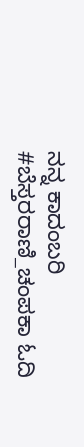ನನ್ನ ಕಾದಂಬರಿ #ಬೆಸ್ತರರಾಣಿ_ಚಂಪಕಾ ಓದಿ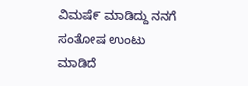ವಿಮಷೆ೯ ಮಾಡಿದ್ದು ನನಗೆ ಸಂತೋಷ ಉಂಟು ಮಾಡಿದೆ